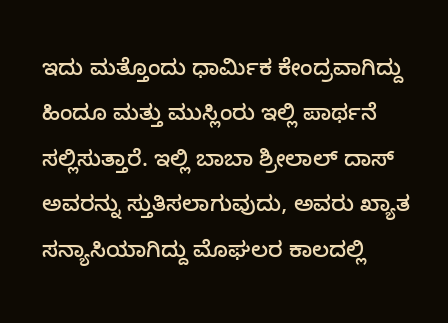ಇದು ಮತ್ತೊಂದು ಧಾರ್ಮಿಕ ಕೇಂದ್ರವಾಗಿದ್ದು ಹಿಂದೂ ಮತ್ತು ಮುಸ್ಲಿಂರು ಇಲ್ಲಿ ಪಾರ್ಥನೆ ಸಲ್ಲಿಸುತ್ತಾರೆ. ಇಲ್ಲಿ ಬಾಬಾ ಶ್ರೀಲಾಲ್ ದಾಸ್ ಅವರನ್ನು ಸ್ತುತಿಸಲಾಗುವುದು, ಅವರು ಖ್ಯಾತ ಸನ್ಯಾಸಿಯಾಗಿದ್ದು ಮೊಘಲರ ಕಾಲದಲ್ಲಿ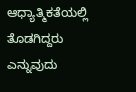ಆಧ್ಯಾತ್ಮಿಕತೆಯಲ್ಲಿ ತೊಡಗಿದ್ದರು ಎನ್ನುವುದು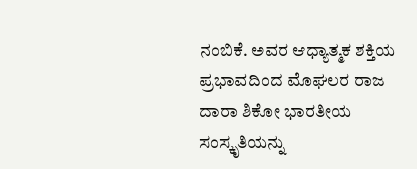ನಂಬಿಕೆ. ಅವರ ಆಧ್ಯಾತ್ಮಕ ಶಕ್ತಿಯ ಪ್ರಭಾವದಿಂದ ಮೊಘಲರ ರಾಜ ದಾರಾ ಶಿಕೋ ಭಾರತೀಯ ಸಂಸ್ಕೃತಿಯನ್ನು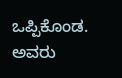ಒಪ್ಪಿಕೊಂಡ. ಅವರು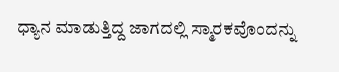ಧ್ಯಾನ ಮಾಡುತ್ತಿದ್ದ ಜಾಗದಲ್ಲಿ ಸ್ಮಾರಕವೊಂದನ್ನು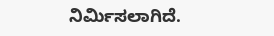ನಿರ್ಮಿಸಲಾಗಿದೆ.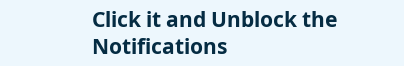Click it and Unblock the Notifications